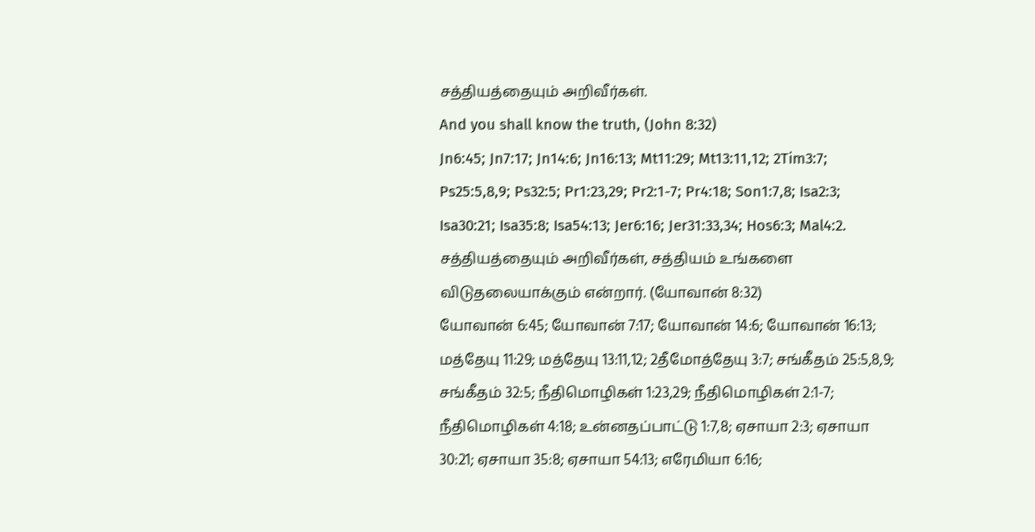சத்தியத்தையும் அறிவீர்கள்.
And you shall know the truth, (John 8:32)
Jn6:45; Jn7:17; Jn14:6; Jn16:13; Mt11:29; Mt13:11,12; 2Tim3:7; Ps25:5,8,9; Ps32:5; Pr1:23,29; Pr2:1-7; Pr4:18; Son1:7,8; Isa2:3; Isa30:21; Isa35:8; Isa54:13; Jer6:16; Jer31:33,34; Hos6:3; Mal4:2.
சத்தியத்தையும் அறிவீர்கள், சத்தியம் உங்களை விடுதலையாக்கும் என்றார். (யோவான் 8:32)
யோவான் 6:45; யோவான் 7:17; யோவான் 14:6; யோவான் 16:13; மத்தேயு 11:29; மத்தேயு 13:11,12; 2தீமோத்தேயு 3:7; சங்கீதம் 25:5,8,9; சங்கீதம் 32:5; நீதிமொழிகள் 1:23,29; நீதிமொழிகள் 2:1-7; நீதிமொழிகள் 4:18; உன்னதப்பாட்டு 1:7,8; ஏசாயா 2:3; ஏசாயா 30:21; ஏசாயா 35:8; ஏசாயா 54:13; எரேமியா 6:16;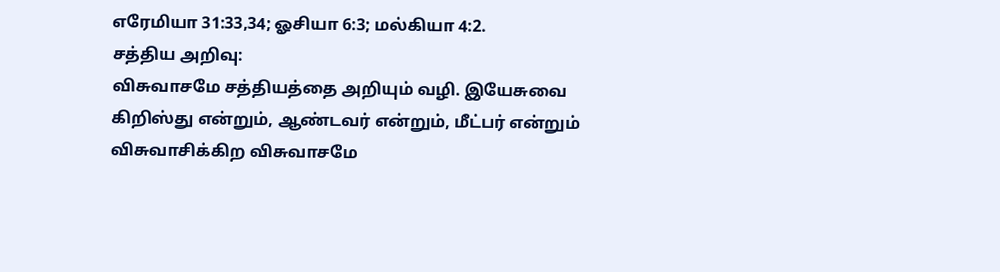எரேமியா 31:33,34; ஓசியா 6:3; மல்கியா 4:2.
சத்திய அறிவு:
விசுவாசமே சத்தியத்தை அறியும் வழி. இயேசுவை கிறிஸ்து என்றும், ஆண்டவர் என்றும், மீட்பர் என்றும் விசுவாசிக்கிற விசுவாசமே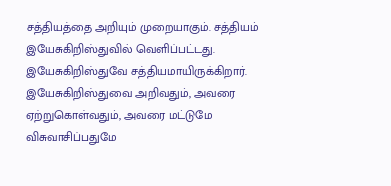சத்தியத்தை அறியும் முறையாகும். சத்தியம் இயேசுகிறிஸ்துவில் வெளிப்பட்டது. இயேசுகிறிஸ்துவே சத்தியமாயிருக்கிறார். இயேசுகிறிஸ்துவை அறிவதும், அவரை ஏற்றுகொள்வதும், அவரை மட்டுமே விசுவாசிப்பதுமே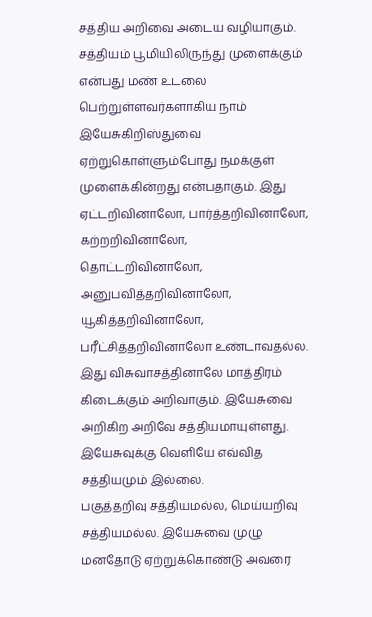சத்திய அறிவை அடைய வழியாகும்.
சத்தியம் பூமியிலிருந்து முளைக்கும் என்பது மண் உடலை பெற்றுள்ளவர்களாகிய நாம் இயேசுகிறிஸ்துவை ஏற்றுகொள்ளும்போது நமக்குள் முளைக்கின்றது என்பதாகும். இது ஏட்டறிவினாலோ, பார்த்தறிவினாலோ, கற்றறிவினாலோ, தொட்டறிவினாலோ, அனுபவித்தறிவினாலோ, யூகித்தறிவினாலோ, பரீட்சித்தறிவினாலோ உண்டாவதல்ல. இது விசுவாசத்தினாலே மாத்திரம் கிடைக்கும் அறிவாகும். இயேசுவை அறிகிற அறிவே சத்தியமாயுள்ளது. இயேசுவுக்கு வெளியே எவ்வித சத்தியமும் இல்லை.
பகுத்தறிவு சத்தியமல்ல, மெய்யறிவு சத்தியமல்ல. இயேசுவை முழு மனதோடு ஏற்றுக்கொண்டு அவரை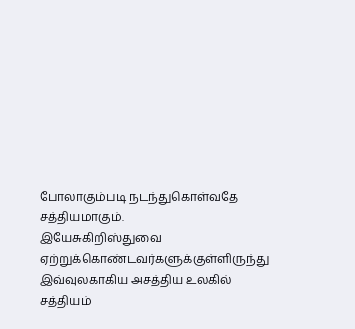போலாகும்படி நடந்துகொள்வதே சத்தியமாகும்.
இயேசுகிறிஸ்துவை ஏற்றுக்கொண்டவர்களுக்குள்ளிருந்து இவ்வுலகாகிய அசத்திய உலகில் சத்தியம்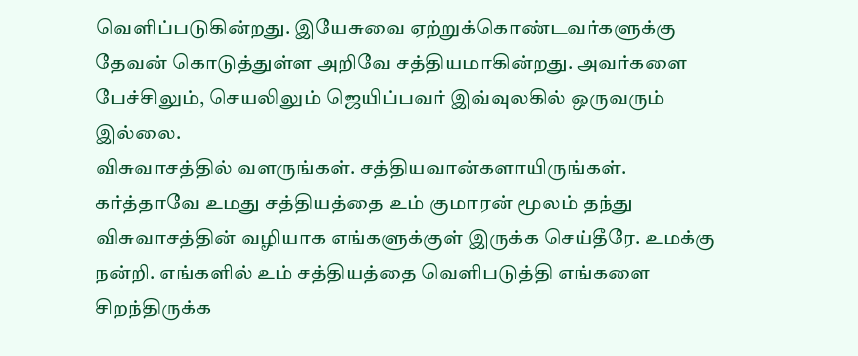வெளிப்படுகின்றது. இயேசுவை ஏற்றுக்கொண்டவர்களுக்கு தேவன் கொடுத்துள்ள அறிவே சத்தியமாகின்றது. அவர்களை பேச்சிலும், செயலிலும் ஜெயிப்பவர் இவ்வுலகில் ஒருவரும் இல்லை.
விசுவாசத்தில் வளருங்கள். சத்தியவான்களாயிருங்கள்.
கர்த்தாவே உமது சத்தியத்தை உம் குமாரன் மூலம் தந்து விசுவாசத்தின் வழியாக எங்களுக்குள் இருக்க செய்தீரே. உமக்கு நன்றி. எங்களில் உம் சத்தியத்தை வெளிபடுத்தி எங்களை சிறந்திருக்க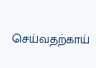செய்வதற்காய்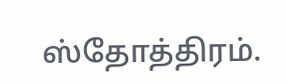ஸ்தோத்திரம்.